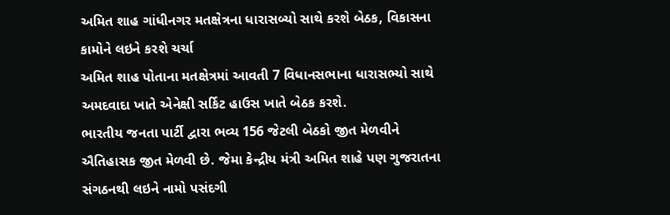અમિત શાહ ગાંધીનગર મતક્ષેત્રના ધારાસબ્યો સાથે કરશે બેઠક, વિકાસના કામોને લઇને કરશે ચર્ચા
અમિત શાહ પોતાના મતક્ષેત્રમાં આવતી 7 વિધાનસભાના ધારાસભ્યો સાથે અમદવાદા ખાતે એનેક્ષી સર્કિટ હાઉસ ખાતે બેઠક કરશે.
ભારતીય જનતા પાર્ટી દ્વારા ભવ્ય 156 જેટલી બેઠકો જીત મેળવીને ઐતિહાસક જીત મેળવી છે. જેમા કેન્દ્રીય મંત્રી અમિત શાહે પણ ગુજરાતના સંગઠનથી લઇને નામો પસંદગી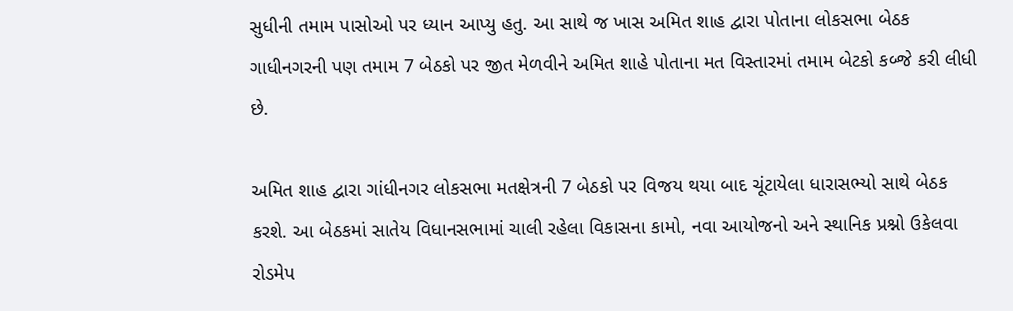સુધીની તમામ પાસોઓ પર ધ્યાન આપ્યુ હતુ. આ સાથે જ ખાસ અમિત શાહ દ્વારા પોતાના લોકસભા બેઠક ગાધીનગરની પણ તમામ 7 બેઠકો પર જીત મેળવીને અમિત શાહે પોતાના મત વિસ્તારમાં તમામ બેટકો કબ્જે કરી લીધી છે.

અમિત શાહ દ્વારા ગાંધીનગર લોકસભા મતક્ષેત્રની 7 બેઠકો પર વિજય થયા બાદ ચૂંટાયેલા ધારાસભ્યો સાથે બેઠક કરશે. આ બેઠકમાં સાતેય વિધાનસભામાં ચાલી રહેલા વિકાસના કામો, નવા આયોજનો અને સ્થાનિક પ્રશ્નો ઉકેલવા રોડમેપ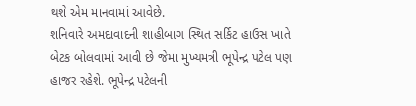થશે એમ માનવામાં આવેછે.
શનિવારે અમદાવાદની શાહીબાગ સ્થિત સર્કિટ હાઉસ ખાતે બેટક બોલવામાં આવી છે જેમા મુખ્યમત્રી ભૂપેન્દ્ર પટેલ પણ હાજર રહેશે. ભૂપેન્દ્ર પટેલની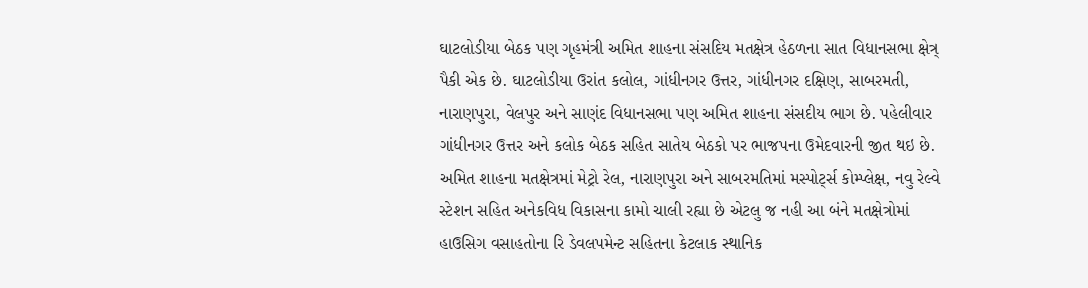ઘાટલોડીયા બેઠક પણ ગૃહમંત્રી અમિત શાહના સંસદિય મતક્ષેત્ર હેઠળના સાત વિધાનસભા ક્ષેત્ર્ પૈકી એક છે. ઘાટલોડીયા ઉરાંત કલોલ, ગાંધીનગર ઉત્તર, ગાંધીનગર દક્ષિણ, સાબરમતી, નારાણપુરા, વેલપુર અને સાણંદ વિધાનસભા પણ અમિત શાહના સંસદીય ભાગ છે. પહેલીવાર ગાંધીનગર ઉત્તર અને કલોક બેઠક સહિત સાતેય બેઠકો પર ભાજપના ઉમેદવારની જીત થઇ છે.
અમિત શાહના મતક્ષેત્રમાં મેટ્રો રેલ, નારાણપુરા અને સાબરમતિમાં મસ્પોર્ટ્સ કોમ્પ્લેક્ષ, નવુ રેલ્વે સ્ટેશન સહિત અનેકવિધ વિકાસના કામો ચાલી રહ્યા છે એટલુ જ નહી આ બંને મતક્ષેત્રોમાં હાઉસિગ વસાહતોના રિ ડેવલપમેન્ટ સહિતના કેટલાક સ્થાનિક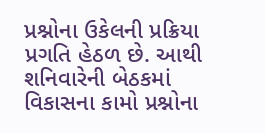પ્રશ્નોના ઉકેલની પ્રક્રિયા પ્રગતિ હેઠળ છે. આથી શનિવારેની બેઠકમાં વિકાસના કામો પ્રશ્નોના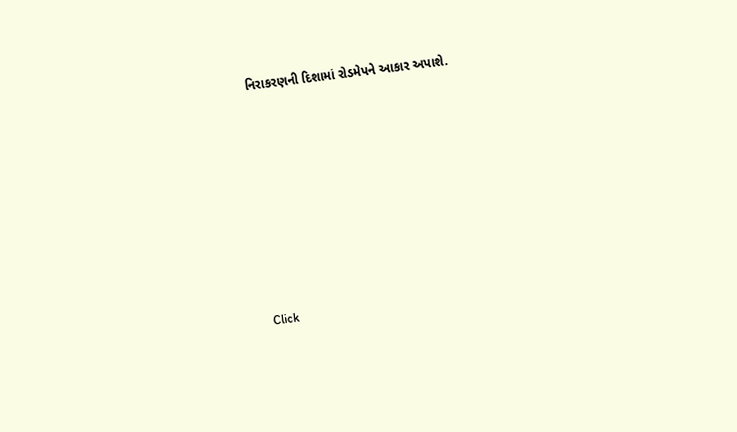નિરાકરણની દિશામાં રોડમેપને આકાર અપાશે.












Click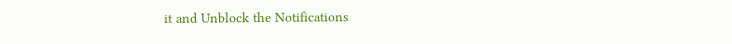it and Unblock the Notifications